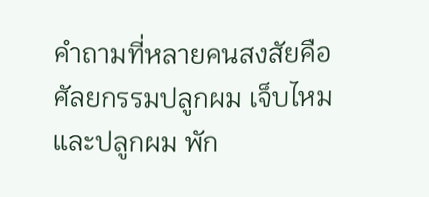คำถามที่หลายคนสงสัยคือ ศัลยกรรมปลูกผม เจ็บไหม และปลูกผม พัก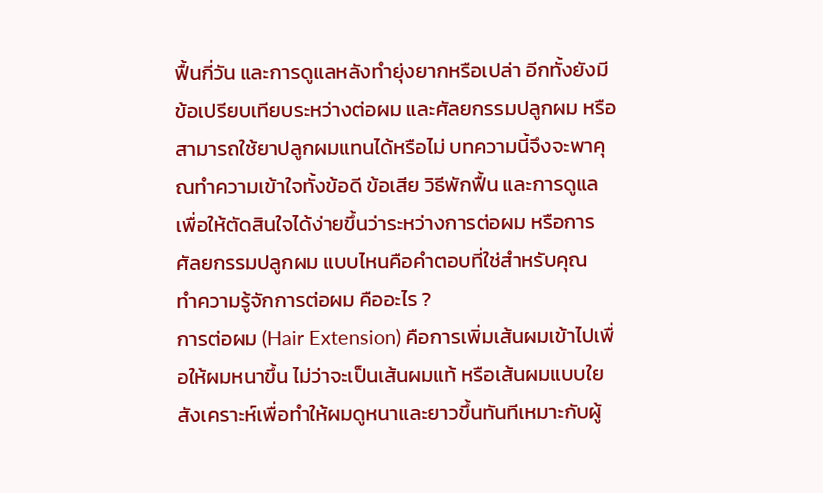ฟื้นกี่วัน และการดูแลหลังทำยุ่งยากหรือเปล่า อีกทั้งยังมีข้อเปรียบเทียบระหว่างต่อผม และศัลยกรรมปลูกผม หรือสามารถใช้ยาปลูกผมแทนได้หรือไม่ บทความนี้จึงจะพาคุณทำความเข้าใจทั้งข้อดี ข้อเสีย วิธีพักฟื้น และการดูแล เพื่อให้ตัดสินใจได้ง่ายขึ้นว่าระหว่างการต่อผม หรือการศัลยกรรมปลูกผม แบบไหนคือคำตอบที่ใช่สำหรับคุณ
ทำความรู้จักการต่อผม คืออะไร ?
การต่อผม (Hair Extension) คือการเพิ่มเส้นผมเข้าไปเพื่อให้ผมหนาขึ้น ไม่ว่าจะเป็นเส้นผมแท้ หรือเส้นผมแบบใยสังเคราะห์เพื่อทำให้ผมดูหนาและยาวขึ้นทันทีเหมาะกับผู้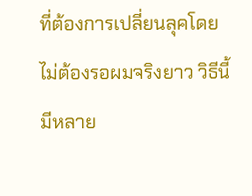ที่ต้องการเปลี่ยนลุคโดยไม่ต้องรอผมจริงยาว วิธีนี้มีหลาย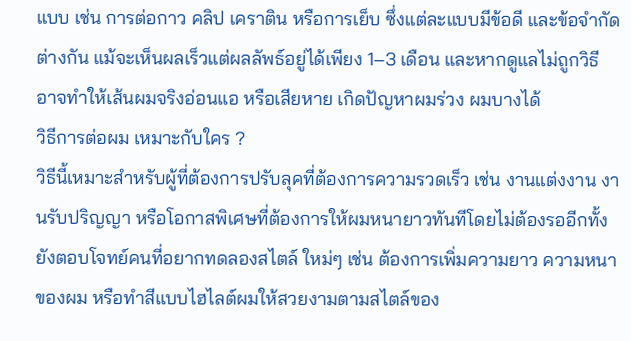แบบ เช่น การต่อกาว คลิป เคราติน หรือการเย็บ ซึ่งแต่ละแบบมีข้อดี และข้อจำกัดต่างกัน แม้จะเห็นผลเร็วแต่ผลลัพธ์อยู่ได้เพียง 1–3 เดือน และหากดูแลไม่ถูกวิธี อาจทำให้เส้นผมจริงอ่อนแอ หรือเสียหาย เกิดปัญหาผมร่วง ผมบางได้
วิธีการต่อผม เหมาะกับใคร ?
วิธีนี้เหมาะสำหรับผู้ที่ต้องการปรับลุคที่ต้องการความรวดเร็ว เช่น งานแต่งงาน งานรับปริญญา หรือโอกาสพิเศษที่ต้องการให้ผมหนายาวทันทีโดยไม่ต้องรออีกทั้งยังตอบโจทย์คนที่อยากทดลองสไตล์ ใหม่ๆ เช่น ต้องการเพิ่มความยาว ความหนาของผม หรือทำสีแบบไฮไลต์ผมให้สวยงามตามสไตล์ของ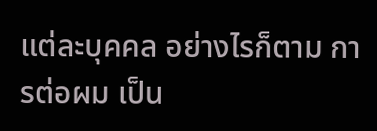แต่ละบุคคล อย่างไรก็ตาม การต่อผม เป็น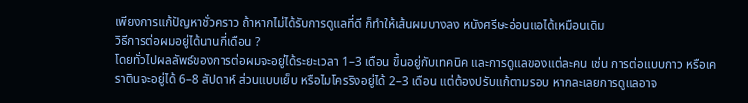เพียงการแก้ปัญหาชั่วคราว ถ้าหากไม่ได้รับการดูแลที่ดี ก็ทำให้เส้นผมบางลง หนังศรีษะอ่อนแอได้เหมือนเดิม
วิธีการต่อผมอยู่ได้นานกี่เดือน ?
โดยทั่วไปผลลัพธ์ของการต่อผมจะอยู่ได้ระยะเวลา 1–3 เดือน ขึ้นอยู่กับเทคนิค และการดูแลของแต่ละคน เช่น การต่อแบบกาว หรือเคราตินจะอยู่ได้ 6–8 สัปดาห์ ส่วนแบบเย็บ หรือไมโครริงอยู่ได้ 2–3 เดือน แต่ต้องปรับแก้ตามรอบ หากละเลยการดูแลอาจ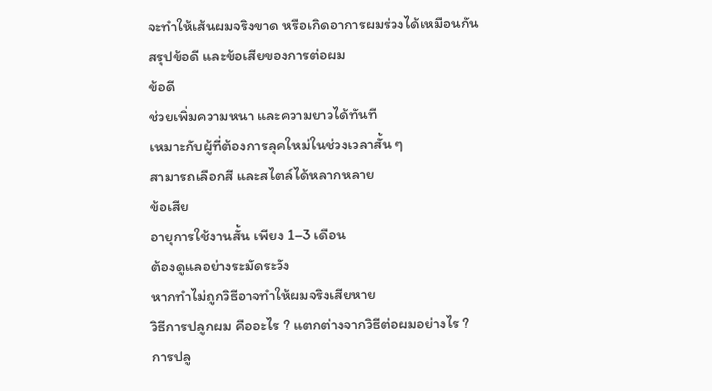จะทำให้เส้นผมจริงขาด หรือเกิดอาการผมร่วงได้เหมือนกัน
สรุปข้อดี และข้อเสียของการต่อผม
ข้อดี
ช่วยเพิ่มความหนา และความยาวได้ทันที
เหมาะกับผู้ที่ต้องการลุคใหม่ในช่วงเวลาสั้น ๆ
สามารถเลือกสี และสไตล์ได้หลากหลาย
ข้อเสีย
อายุการใช้งานสั้น เพียง 1–3 เดือน
ต้องดูแลอย่างระมัดระวัง
หากทำไม่ถูกวิธีอาจทำให้ผมจริงเสียหาย
วิธีการปลูกผม คืออะไร ? แตกต่างจากวิธีต่อผมอย่างไร ?
การปลู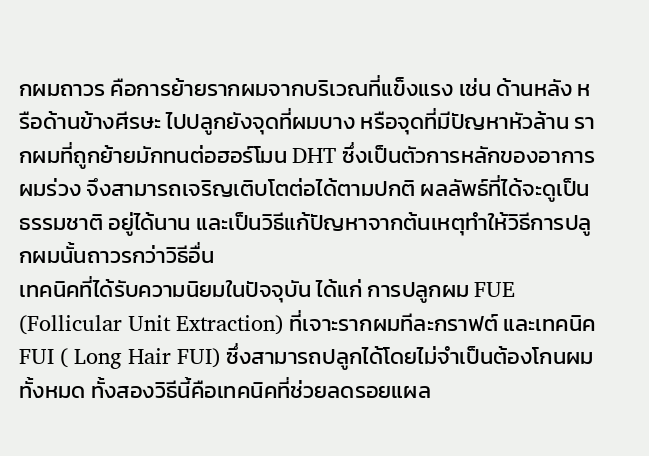กผมถาวร คือการย้ายรากผมจากบริเวณที่แข็งแรง เช่น ด้านหลัง หรือด้านข้างศีรษะ ไปปลูกยังจุดที่ผมบาง หรือจุดที่มีปัญหาหัวล้าน รากผมที่ถูกย้ายมักทนต่อฮอร์โมน DHT ซึ่งเป็นตัวการหลักของอาการผมร่วง จึงสามารถเจริญเติบโตต่อได้ตามปกติ ผลลัพธ์ที่ได้จะดูเป็นธรรมชาติ อยู่ได้นาน และเป็นวิธีแก้ปัญหาจากต้นเหตุทำให้วิธีการปลูกผมนั้นถาวรกว่าวิธีอื่น
เทคนิคที่ได้รับความนิยมในปัจจุบัน ได้แก่ การปลูกผม FUE (Follicular Unit Extraction) ที่เจาะรากผมทีละกราฟต์ และเทคนิค FUI ( Long Hair FUI) ซึ่งสามารถปลูกได้โดยไม่จำเป็นต้องโกนผมทั้งหมด ทั้งสองวิธีนี้คือเทคนิคที่ช่วยลดรอยแผล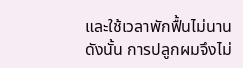และใช้เวลาพักฟื้นไม่นาน
ดังนั้น การปลูกผมจึงไม่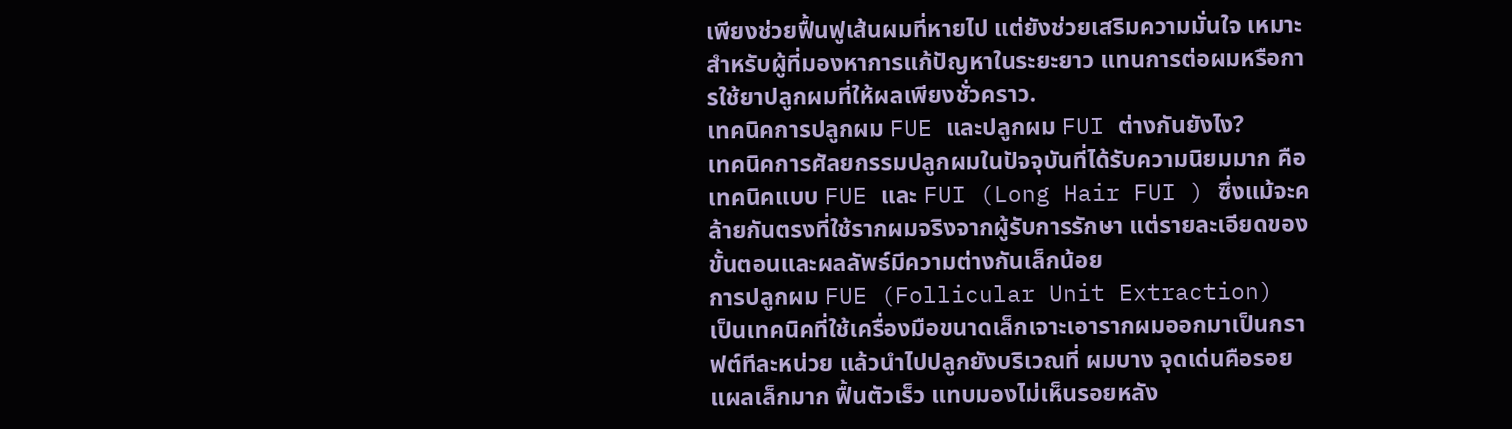เพียงช่วยฟื้นฟูเส้นผมที่หายไป แต่ยังช่วยเสริมความมั่นใจ เหมาะสำหรับผู้ที่มองหาการแก้ปัญหาในระยะยาว แทนการต่อผมหรือการใช้ยาปลูกผมที่ให้ผลเพียงชั่วคราว.
เทคนิคการปลูกผม FUE และปลูกผม FUI ต่างกันยังไง?
เทคนิคการศัลยกรรมปลูกผมในปัจจุบันที่ได้รับความนิยมมาก คือเทคนิคแบบ FUE และ FUI (Long Hair FUI ) ซึ่งแม้จะคล้ายกันตรงที่ใช้รากผมจริงจากผู้รับการรักษา แต่รายละเอียดของขั้นตอนและผลลัพธ์มีความต่างกันเล็กน้อย
การปลูกผม FUE (Follicular Unit Extraction)
เป็นเทคนิคที่ใช้เครื่องมือขนาดเล็กเจาะเอารากผมออกมาเป็นกราฟต์ทีละหน่วย แล้วนำไปปลูกยังบริเวณที่ ผมบาง จุดเด่นคือรอยแผลเล็กมาก ฟื้นตัวเร็ว แทบมองไม่เห็นรอยหลัง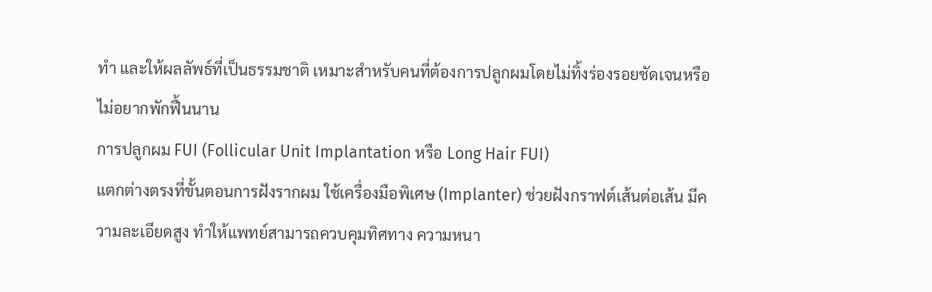ทำ และให้ผลลัพธ์ที่เป็นธรรมชาติ เหมาะสำหรับคนที่ต้องการปลูกผมโดยไม่ทิ้งร่องรอยชัดเจนหรือไม่อยากพักฟื้นนาน
การปลูกผม FUI (Follicular Unit Implantation หรือ Long Hair FUI)
แตกต่างตรงที่ขั้นตอนการฝังรากผม ใช้เครื่องมือพิเศษ (Implanter) ช่วยฝังกราฟต์เส้นต่อเส้น มีความละเอียดสูง ทำให้แพทย์สามารถควบคุมทิศทาง ความหนา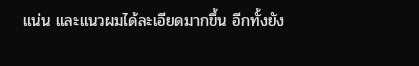แน่น และแนวผมได้ละเอียดมากขึ้น อีกทั้งยัง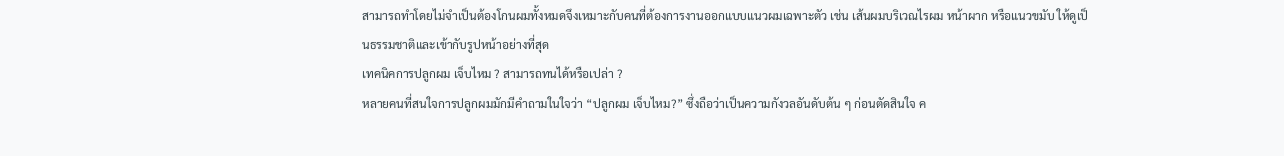สามารถทำโดยไม่จำเป็นต้องโกนผมทั้งหมดจึงเหมาะกับคนที่ต้องการงานออกแบบแนวผมเฉพาะตัว เช่น เส้นผมบริเวณไรผม หน้าผาก หรือแนวขมับ ให้ดูเป็นธรรมชาติและเข้ากับรูปหน้าอย่างที่สุด
เทคนิคการปลูกผม เจ็บไหม ? สามารถทนได้หรือเปล่า ?
หลายคนที่สนใจการปลูกผมมักมีคำถามในใจว่า “ปลูกผม เจ็บไหม?” ซึ่งถือว่าเป็นความกังวลอันดับต้น ๆ ก่อนตัดสินใจ ค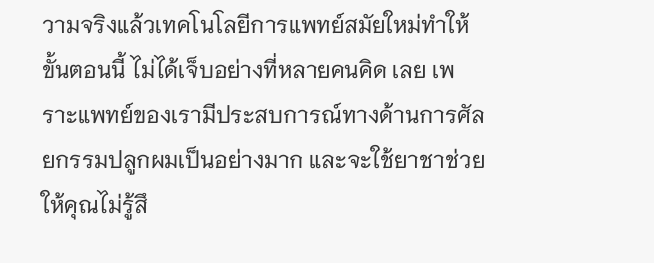วามจริงแล้วเทคโนโลยีการแพทย์สมัยใหม่ทำให้ขั้นตอนนี้ ไม่ได้เจ็บอย่างที่หลายคนคิด เลย เพราะแพทย์ของเรามีประสบการณ์ทางด้านการศัลยกรรมปลูกผมเป็นอย่างมาก และจะใช้ยาชาช่วยให้คุณไม่รู้สึ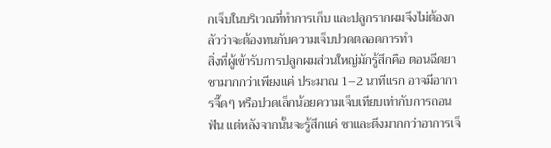กเจ็บในบริเวณที่ทำการเก็บ และปลูกรากผมจึงไม่ต้องกลัวว่าจะต้องทนกับความเจ็บปวดตลอดการทำ
สิ่งที่ผู้เข้ารับการปลูกผมส่วนใหญ่มักรู้สึกคือ ตอนฉีดยาชามากกว่าเพียงแค่ ประมาณ 1–2 นาทีแรก อาจมีอาการจี๊ดๆ หรือปวดเล็กน้อยความเจ็บเทียบเท่ากับการถอนฟัน แต่หลังจากนั้นจะรู้สึกแค่ ชาและตึงมากกว่าอาการเจ็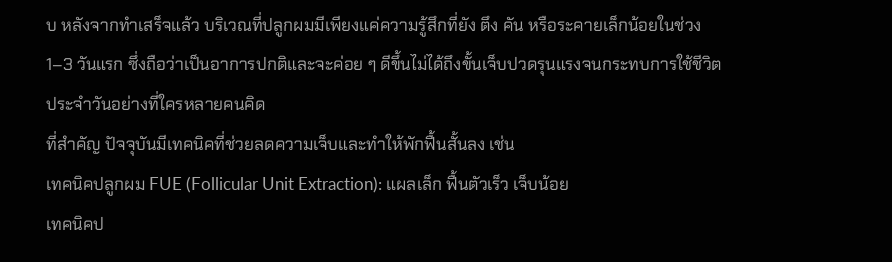บ หลังจากทำเสร็จแล้ว บริเวณที่ปลูกผมมีเพียงแค่ความรู้สึกที่ยัง ตึง คัน หรือระคายเล็กน้อยในช่วง 1–3 วันแรก ซึ่งถือว่าเป็นอาการปกติและจะค่อย ๆ ดีขึ้นไม่ได้ถึงขั้นเจ็บปวดรุนแรงจนกระทบการใช้ชีวิตประจำวันอย่างที่ใครหลายคนคิด
ที่สำคัญ ปัจจุบันมีเทคนิคที่ช่วยลดความเจ็บและทำให้พักฟื้นสั้นลง เช่น
เทคนิคปลูกผม FUE (Follicular Unit Extraction): แผลเล็ก ฟื้นตัวเร็ว เจ็บน้อย
เทคนิคป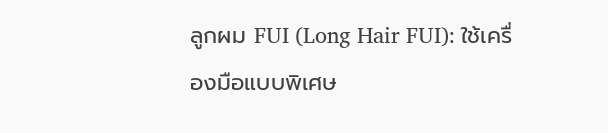ลูกผม FUI (Long Hair FUI): ใช้เครื่องมือแบบพิเศษ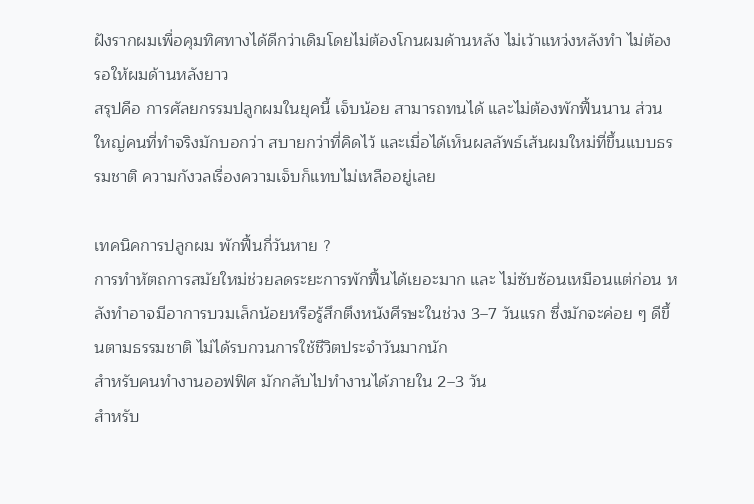ฝังรากผมเพื่อคุมทิศทางได้ดีกว่าเดิมโดยไม่ต้องโกนผมด้านหลัง ไม่เว้าแหว่งหลังทำ ไม่ต้องรอให้ผมด้านหลังยาว
สรุปคือ การศัลยกรรมปลูกผมในยุคนี้ เจ็บน้อย สามารถทนได้ และไม่ต้องพักฟื้นนาน ส่วนใหญ่คนที่ทำจริงมักบอกว่า สบายกว่าที่คิดไว้ และเมื่อได้เห็นผลลัพธ์เส้นผมใหม่ที่ขึ้นแบบธรรมชาติ ความกังวลเรื่องความเจ็บก็แทบไม่เหลืออยู่เลย

เทคนิคการปลูกผม พักฟื้นกี่วันหาย ?
การทำหัตถการสมัยใหม่ช่วยลดระยะการพักฟื้นได้เยอะมาก และ ไม่ซับซ้อนเหมือนแต่ก่อน หลังทำอาจมีอาการบวมเล็กน้อยหรือรู้สึกตึงหนังศีรษะในช่วง 3–7 วันแรก ซึ่งมักจะค่อย ๆ ดีขึ้นตามธรรมชาติ ไม่ได้รบกวนการใช้ชีวิตประจำวันมากนัก
สำหรับคนทำงานออฟฟิศ มักกลับไปทำงานได้ภายใน 2–3 วัน
สำหรับ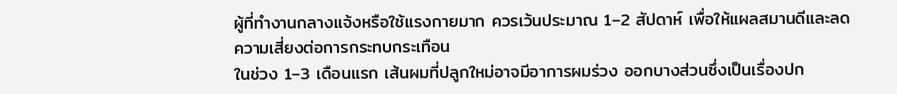ผู้ที่ทำงานกลางแจ้งหรือใช้แรงกายมาก ควรเว้นประมาณ 1–2 สัปดาห์ เพื่อให้แผลสมานดีและลดความเสี่ยงต่อการกระทบกระเทือน
ในช่วง 1–3 เดือนแรก เส้นผมที่ปลูกใหม่อาจมีอาการผมร่วง ออกบางส่วนซึ่งเป็นเรื่องปก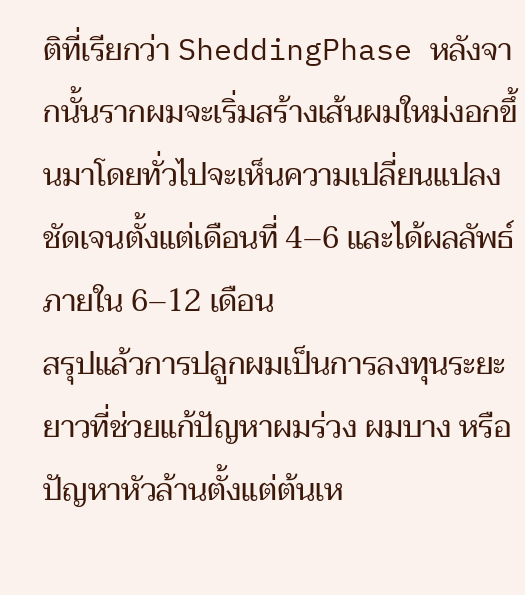ติที่เรียกว่า SheddingPhase หลังจากนั้นรากผมจะเริ่มสร้างเส้นผมใหม่งอกขึ้นมาโดยทั่วไปจะเห็นความเปลี่ยนแปลงชัดเจนตั้งแต่เดือนที่ 4–6 และได้ผลลัพธ์ภายใน 6–12 เดือน
สรุปแล้วการปลูกผมเป็นการลงทุนระยะยาวที่ช่วยแก้ปัญหาผมร่วง ผมบาง หรือปัญหาหัวล้านตั้งแต่ต้นเห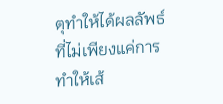ตุทำให้ได้ผลลัพธ์ที่ไม่เพียงแค่การทำให้เส้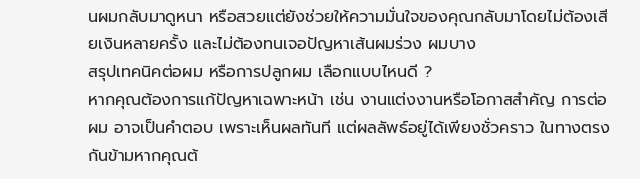นผมกลับมาดูหนา หรือสวยแต่ยังช่วยให้ความมั่นใจของคุณกลับมาโดยไม่ต้องเสียเงินหลายครั้ง และไม่ต้องทนเจอปัญหาเส้นผมร่วง ผมบาง
สรุปเทคนิคต่อผม หรือการปลูกผม เลือกแบบไหนดี ?
หากคุณต้องการแก้ปัญหาเฉพาะหน้า เช่น งานแต่งงานหรือโอกาสสำคัญ การต่อผม อาจเป็นคำตอบ เพราะเห็นผลทันที แต่ผลลัพธ์อยู่ได้เพียงชั่วคราว ในทางตรงกันข้ามหากคุณต้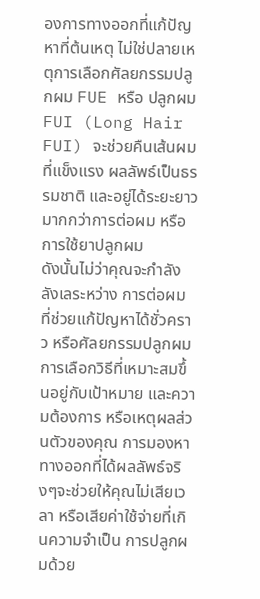องการทางออกที่แก้ปัญหาที่ต้นเหตุ ไม่ใช่ปลายเหตุการเลือกศัลยกรรมปลูกผม FUE หรือ ปลูกผม FUI (Long Hair FUI) จะช่วยคืนเส้นผมที่แข็งแรง ผลลัพธ์เป็นธรรมชาติ และอยู่ได้ระยะยาวมากกว่าการต่อผม หรือการใช้ยาปลูกผม
ดังนั้นไม่ว่าคุณจะกำลังลังเลระหว่าง การต่อผม ที่ช่วยแก้ปัญหาได้ชั่วคราว หรือศัลยกรรมปลูกผม การเลือกวิธีที่เหมาะสมขึ้นอยู่กับเป้าหมาย และความต้องการ หรือเหตุผลส่วนตัวของคุณ การมองหาทางออกที่ได้ผลลัพธ์จริงๆจะช่วยให้คุณไม่เสียเวลา หรือเสียค่าใช้จ่ายที่เกินความจำเป็น การปลูกผมด้วย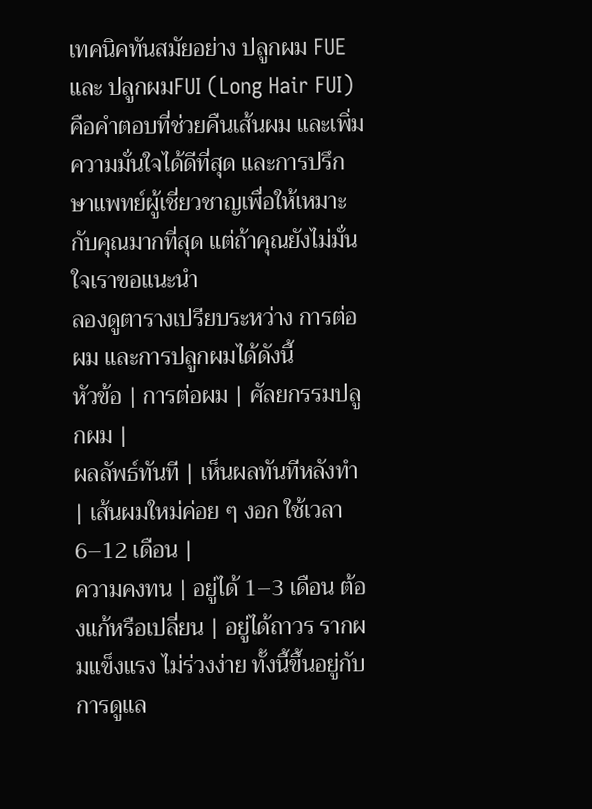เทคนิคทันสมัยอย่าง ปลูกผม FUE และ ปลูกผมFUI (Long Hair FUI) คือคำตอบที่ช่วยคืนเส้นผม และเพิ่มความมั่นใจได้ดีที่สุด และการปรึกษาแพทย์ผู้เชี่ยวชาญเพื่อให้เหมาะกับคุณมากที่สุด แต่ถ้าคุณยังไม่มั่นใจเราขอแนะนำ
ลองดูตารางเปรียบระหว่าง การต่อผม และการปลูกผมได้ดังนี้
หัวข้อ | การต่อผม | ศัลยกรรมปลูกผม |
ผลลัพธ์ทันที | เห็นผลทันทีหลังทำ | เส้นผมใหม่ค่อย ๆ งอก ใช้เวลา 6–12 เดือน |
ความคงทน | อยู่ได้ 1–3 เดือน ต้องแก้หรือเปลี่ยน | อยู่ได้ถาวร รากผมแข็งแรง ไม่ร่วงง่าย ทั้งนี้ขึ้นอยู่กับการดูแล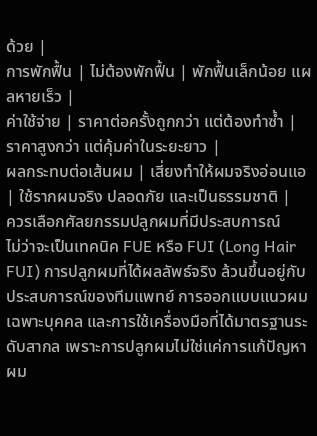ด้วย |
การพักฟื้น | ไม่ต้องพักฟื้น | พักฟื้นเล็กน้อย แผลหายเร็ว |
ค่าใช้จ่าย | ราคาต่อครั้งถูกกว่า แต่ต้องทำซ้ำ | ราคาสูงกว่า แต่คุ้มค่าในระยะยาว |
ผลกระทบต่อเส้นผม | เสี่ยงทำให้ผมจริงอ่อนแอ | ใช้รากผมจริง ปลอดภัย และเป็นธรรมชาติ |
ควรเลือกศัลยกรรมปลูกผมที่มีประสบการณ์
ไม่ว่าจะเป็นเทคนิค FUE หรือ FUI (Long Hair FUI) การปลูกผมที่ได้ผลลัพธ์จริง ล้วนขึ้นอยู่กับประสบการณ์ของทีมแพทย์ การออกแบบแนวผมเฉพาะบุคคล และการใช้เครื่องมือที่ได้มาตรฐานระดับสากล เพราะการปลูกผมไม่ใช่แค่การแก้ปัญหาผม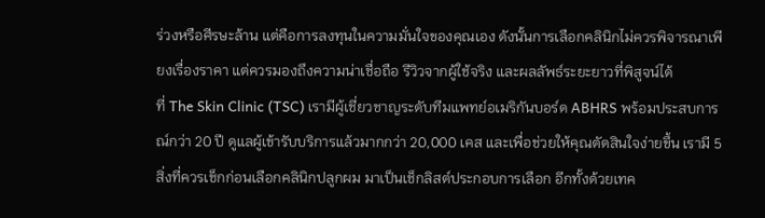ร่วงหรือศีรษะล้าน แต่คือการลงทุนในความมั่นใจของคุณเอง ดังนั้นการเลือกคลินิกไม่ควรพิจารณาเพียงเรื่องราคา แต่ควรมองถึงความน่าเชื่อถือ รีวิวจากผู้ใช้จริง และผลลัพธ์ระยะยาวที่พิสูจน์ได้
ที่ The Skin Clinic (TSC) เรามีผู้เชี่ยวชาญระดับทีมแพทย์อเมริกันบอร์ด ABHRS พร้อมประสบการณ์กว่า 20 ปี ดูแลผู้เข้ารับบริการแล้วมากกว่า 20,000 เคส และเพื่อช่วยให้คุณตัดสินใจง่ายขึ้น เรามี 5 สิ่งที่ควรเช็กก่อนเลือกคลินิกปลูกผม มาเป็นเช็กลิสต์ประกอบการเลือก อีกทั้งด้วยเทค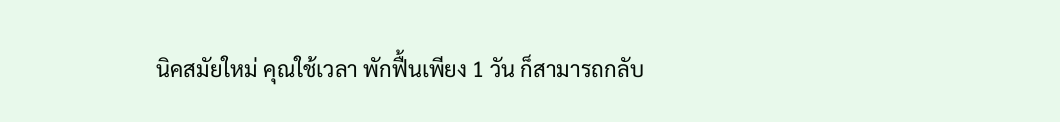นิคสมัยใหม่ คุณใช้เวลา พักฟื้นเพียง 1 วัน ก็สามารถกลับ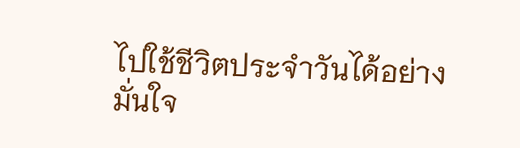ไปใช้ชีวิตประจำวันได้อย่างมั่นใจ